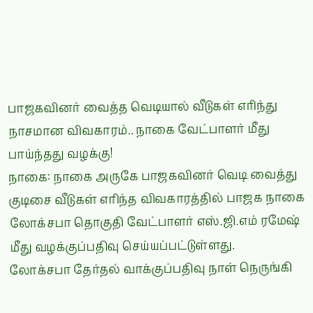பாஜகவினர் வைத்த வெடியால் வீடுகள் எரிந்து நாசமான விவகாரம்.. நாகை வேட்பாளர் மீது பாய்ந்தது வழக்கு!
நாகை: நாகை அருகே பாஜகவினர் வெடி வைத்து குடிசை வீடுகள் எரிந்த விவகாரத்தில் பாஜக நாகை லோக்சபா தொகுதி வேட்பாளர் எஸ்.ஜி.எம் ரமேஷ் மீது வழக்குப்பதிவு செய்யப்பட்டுள்ளது.
லோக்சபா தேர்தல் வாக்குப்பதிவு நாள் நெருங்கி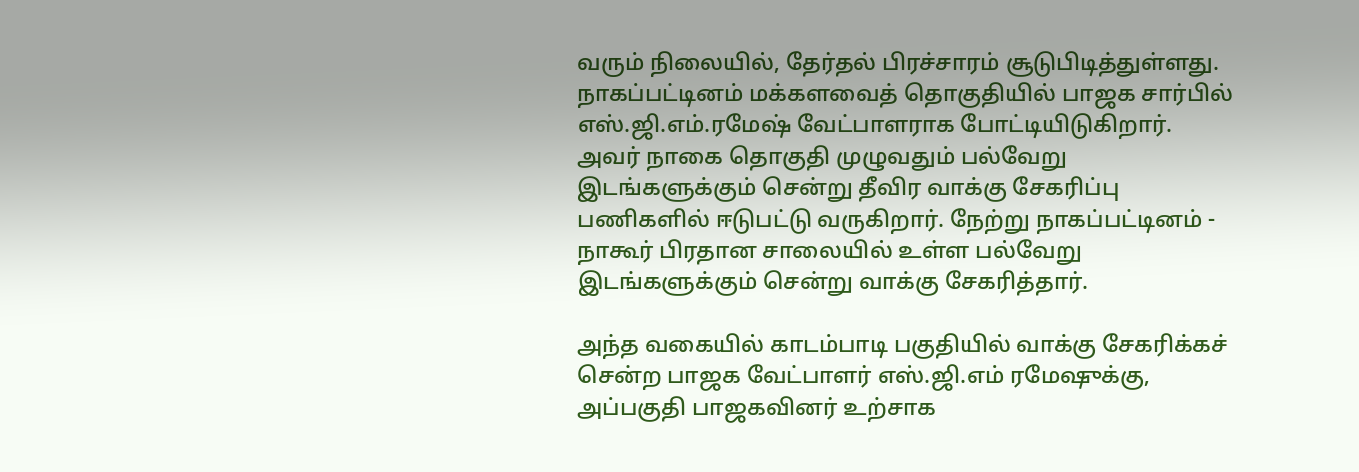வரும் நிலையில், தேர்தல் பிரச்சாரம் சூடுபிடித்துள்ளது. நாகப்பட்டினம் மக்களவைத் தொகுதியில் பாஜக சார்பில் எஸ்.ஜி.எம்.ரமேஷ் வேட்பாளராக போட்டியிடுகிறார். அவர் நாகை தொகுதி முழுவதும் பல்வேறு இடங்களுக்கும் சென்று தீவிர வாக்கு சேகரிப்பு பணிகளில் ஈடுபட்டு வருகிறார். நேற்று நாகப்பட்டினம் - நாகூர் பிரதான சாலையில் உள்ள பல்வேறு இடங்களுக்கும் சென்று வாக்கு சேகரித்தார்.

அந்த வகையில் காடம்பாடி பகுதியில் வாக்கு சேகரிக்கச் சென்ற பாஜக வேட்பாளர் எஸ்.ஜி.எம் ரமேஷுக்கு, அப்பகுதி பாஜகவினர் உற்சாக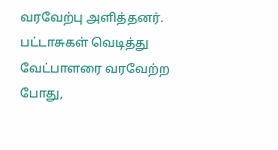வரவேற்பு அளித்தனர். பட்டாசுகள் வெடித்து வேட்பாளரை வரவேற்ற போது,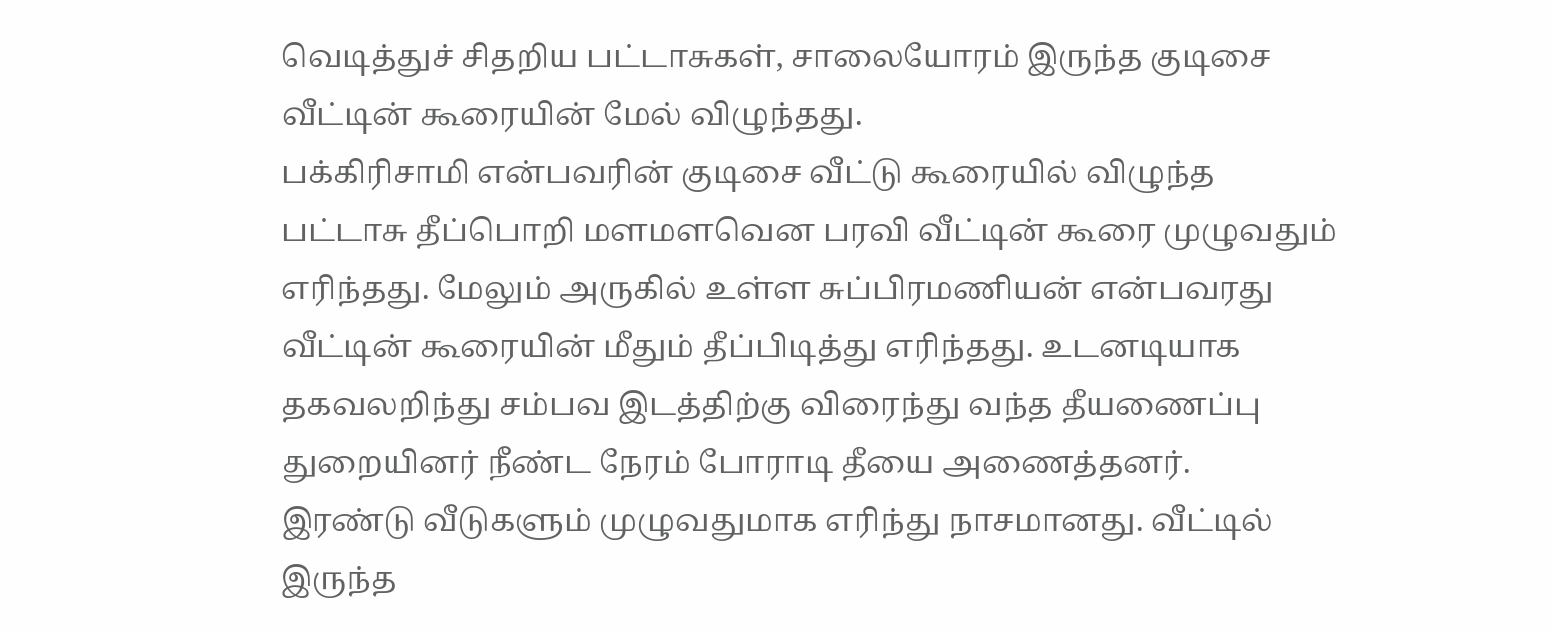வெடித்துச் சிதறிய பட்டாசுகள், சாலையோரம் இருந்த குடிசை வீட்டின் கூரையின் மேல் விழுந்தது.
பக்கிரிசாமி என்பவரின் குடிசை வீட்டு கூரையில் விழுந்த பட்டாசு தீப்பொறி மளமளவென பரவி வீட்டின் கூரை முழுவதும் எரிந்தது. மேலும் அருகில் உள்ள சுப்பிரமணியன் என்பவரது வீட்டின் கூரையின் மீதும் தீப்பிடித்து எரிந்தது. உடனடியாக தகவலறிந்து சம்பவ இடத்திற்கு விரைந்து வந்த தீயணைப்பு துறையினர் நீண்ட நேரம் போராடி தீயை அணைத்தனர்.
இரண்டு வீடுகளும் முழுவதுமாக எரிந்து நாசமானது. வீட்டில் இருந்த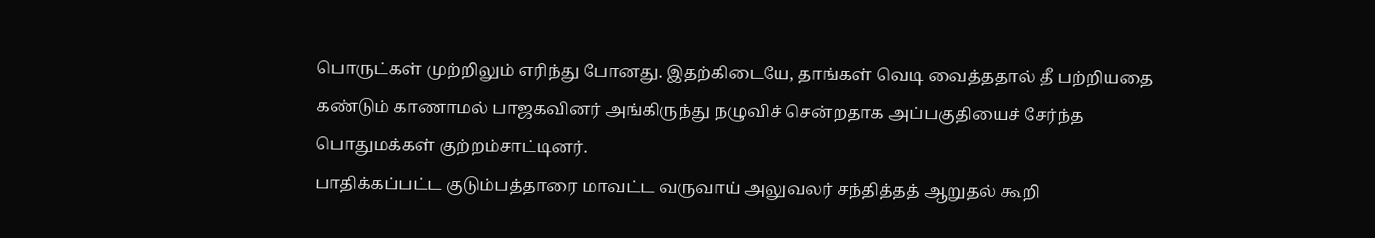பொருட்கள் முற்றிலும் எரிந்து போனது. இதற்கிடையே, தாங்கள் வெடி வைத்ததால் தீ பற்றியதை கண்டும் காணாமல் பாஜகவினர் அங்கிருந்து நழுவிச் சென்றதாக அப்பகுதியைச் சேர்ந்த பொதுமக்கள் குற்றம்சாட்டினர்.
பாதிக்கப்பட்ட குடும்பத்தாரை மாவட்ட வருவாய் அலுவலர் சந்தித்தத் ஆறுதல் கூறி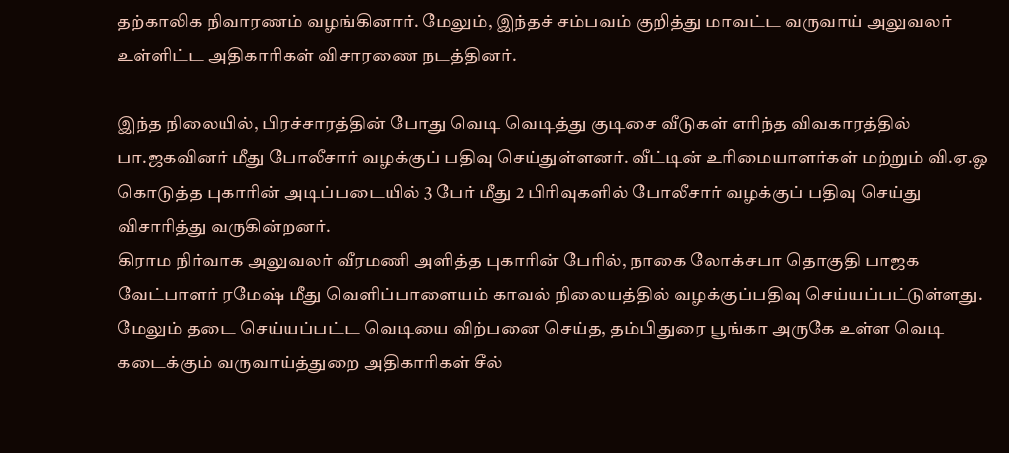தற்காலிக நிவாரணம் வழங்கினார். மேலும், இந்தச் சம்பவம் குறித்து மாவட்ட வருவாய் அலுவலர் உள்ளிட்ட அதிகாரிகள் விசாரணை நடத்தினர்.

இந்த நிலையில், பிரச்சாரத்தின் போது வெடி வெடித்து குடிசை வீடுகள் எரிந்த விவகாரத்தில் பா.ஜகவினர் மீது போலீசார் வழக்குப் பதிவு செய்துள்ளனர். வீட்டின் உரிமையாளர்கள் மற்றும் வி.ஏ.ஓ கொடுத்த புகாரின் அடிப்படையில் 3 பேர் மீது 2 பிரிவுகளில் போலீசார் வழக்குப் பதிவு செய்து விசாரித்து வருகின்றனர்.
கிராம நிர்வாக அலுவலர் வீரமணி அளித்த புகாரின் பேரில், நாகை லோக்சபா தொகுதி பாஜக வேட்பாளர் ரமேஷ் மீது வெளிப்பாளையம் காவல் நிலையத்தில் வழக்குப்பதிவு செய்யப்பட்டுள்ளது. மேலும் தடை செய்யப்பட்ட வெடியை விற்பனை செய்த, தம்பிதுரை பூங்கா அருகே உள்ள வெடி கடைக்கும் வருவாய்த்துறை அதிகாரிகள் சீல்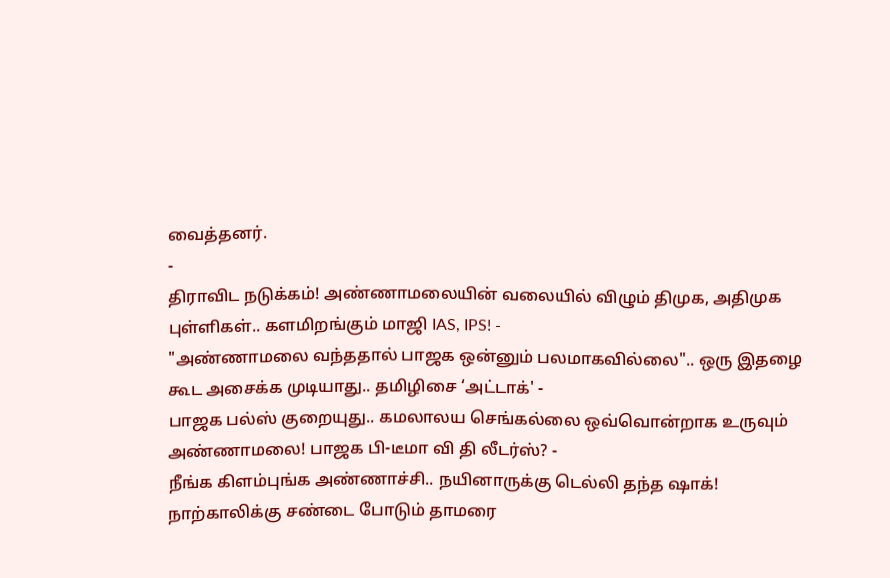வைத்தனர்.
-
திராவிட நடுக்கம்! அண்ணாமலையின் வலையில் விழும் திமுக, அதிமுக புள்ளிகள்.. களமிறங்கும் மாஜி IAS, IPS! -
"அண்ணாமலை வந்ததால் பாஜக ஒன்னும் பலமாகவில்லை".. ஒரு இதழை கூட அசைக்க முடியாது.. தமிழிசை ‘அட்டாக்' -
பாஜக பல்ஸ் குறையுது.. கமலாலய செங்கல்லை ஒவ்வொன்றாக உருவும் அண்ணாமலை! பாஜக பி-டீமா வி தி லீடர்ஸ்? -
நீங்க கிளம்புங்க அண்ணாச்சி.. நயினாருக்கு டெல்லி தந்த ஷாக்! நாற்காலிக்கு சண்டை போடும் தாமரை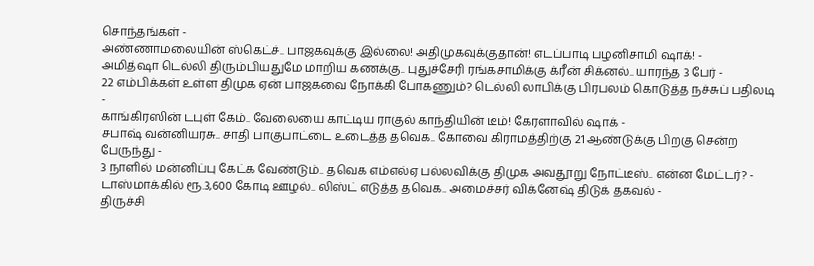சொந்தங்கள் -
அண்ணாமலையின் ஸ்கெட்ச்.. பாஜகவுக்கு இல்லை! அதிமுகவுக்குதான்! எடப்பாடி பழனிசாமி ஷாக்! -
அமித்ஷா டெல்லி திரும்பியதுமே மாறிய கணக்கு.. புதுச்சேரி ரங்கசாமிக்கு க்ரீன் சிக்னல்.. யாரந்த 3 பேர் -
22 எம்பிக்கள் உள்ள திமுக ஏன் பாஜகவை நோக்கி போகணும்? டெல்லி லாபிக்கு பிரபலம் கொடுத்த நச்சுப் பதிலடி -
காங்கிரஸின் டபுள் கேம்.. வேலையை காட்டிய ராகுல் காந்தியின் டீம்! கேரளாவில் ஷாக் -
சபாஷ் வன்னியரசு.. சாதி பாகுபாட்டை உடைத்த தவெக.. கோவை கிராமத்திற்கு 21 ஆண்டுக்கு பிறகு சென்ற பேருந்து -
3 நாளில் மன்னிப்பு கேட்க வேண்டும்.. தவெக எம்எல்ஏ பல்லவிக்கு திமுக அவதூறு நோட்டீஸ்.. என்ன மேட்டர்? -
டாஸ்மாக்கில் ரூ.3,600 கோடி ஊழல்.. லிஸ்ட் எடுத்த தவெக.. அமைச்சர் விக்னேஷ் திடுக் தகவல் -
திருச்சி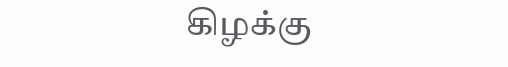கிழக்கு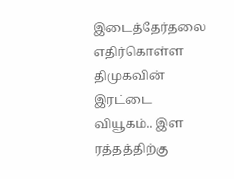இடைத்தேர்தலை எதிர்கொள்ள திமுகவின் இரட்டை வியூகம்.. இள ரத்தத்திற்கு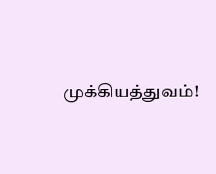முக்கியத்துவம்!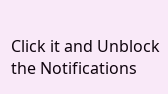Click it and Unblock the Notifications